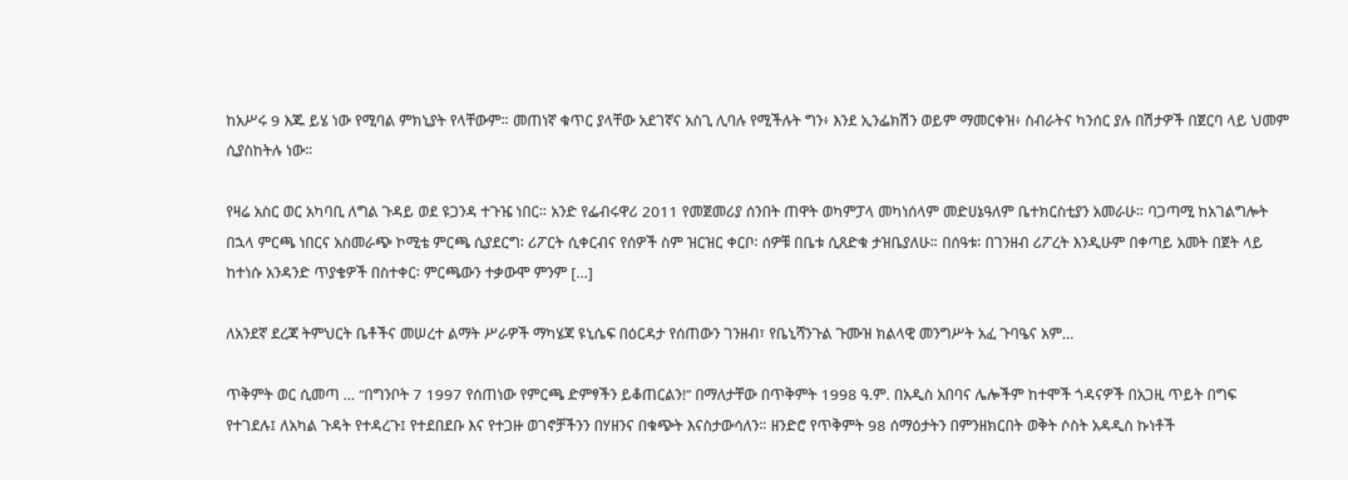ከአሥሩ 9 እጁ ይሄ ነው የሚባል ምክኒያት የላቸውም። መጠነኛ ቁጥር ያላቸው አደገኛና አስጊ ሊባሉ የሚችሉት ግን፥ እንደ ኢንፌክሽን ወይም ማመርቀዝ፥ ስብራትና ካንሰር ያሉ በሽታዎች በጀርባ ላይ ህመም ሲያስከትሉ ነው።

የዛሬ አስር ወር አካባቢ ለግል ጉዳይ ወደ ዩጋንዳ ተጉዤ ነበር። አንድ የፌብሩዋሪ 2011 የመጀመሪያ ሰንበት ጠዋት ወካምፓላ መካነሰላም መድሀኔዓለም ቤተክርስቲያን አመራሁ። ባጋጣሚ ከአገልግሎት በኋላ ምርጫ ነበርና አስመራጭ ኮሚቴ ምርጫ ሲያደርግ፡ ሪፖርት ሲቀርብና የሰዎች ስም ዝርዝር ቀርቦ፡ ሰዎቹ በቤቱ ሲጸድቁ ታዝቤያለሁ። በሰዓቱ፡ በገንዘብ ሪፖረት እንዲሁም በቀጣይ አመት በጀት ላይ ከተነሱ አንዳንድ ጥያቄዎች በስተቀር፡ ምርጫውን ተቃውሞ ምንም […]

ለአንደኛ ደረጃ ትምህርት ቤቶችና መሠረተ ልማት ሥራዎች ማካሄጃ ዩኒሴፍ በዕርዳታ የሰጠውን ገንዘብ፣ የቤኒሻንጉል ጉሙዝ ክልላዊ መንግሥት አፈ ጉባዔና አም…

ጥቅምት ወር ሲመጣ … “በግንቦት 7 1997 የሰጠነው የምርጫ ድምፃችን ይቆጠርልን!” በማለታቸው በጥቅምት 1998 ዓ.ም. በአዲስ አበባና ሌሎችም ከተሞች ጎዳናዎች በአጋዚ ጥይት በግፍ  የተገደሉ፤ ለአካል ጉዳት የተዳረጉ፤ የተደበደቡ እና የተጋዙ ወገኖቻችንን በሃዘንና በቁጭት እናስታውሳለን። ዘንድሮ የጥቅምት 98 ሰማዕታትን በምንዘክርበት ወቅት ሶስት አዳዲስ ኩነቶች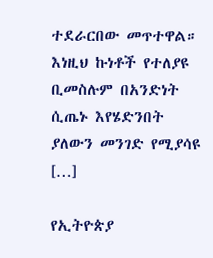ተደራርበው መጥተዋል። እነዚህ ኩነቶች የተለያዩ ቢመስሉም በአንድነት ሲጤኑ እየሄድንበት ያለውን መንገድ የሚያሳዩ […]

የኢትዮጵያ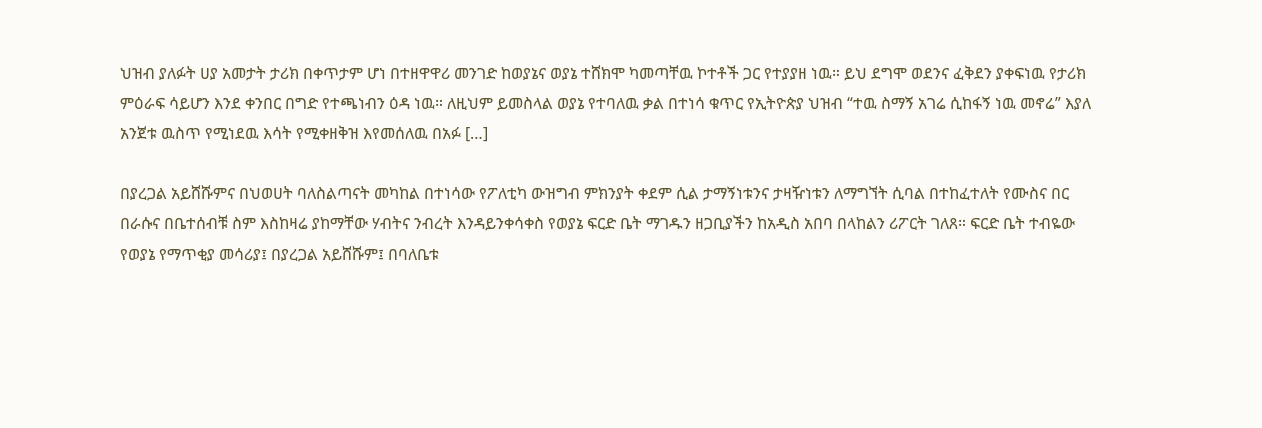ህዝብ ያለፉት ሀያ አመታት ታሪክ በቀጥታም ሆነ በተዘዋዋሪ መንገድ ከወያኔና ወያኔ ተሸክሞ ካመጣቸዉ ኮተቶች ጋር የተያያዘ ነዉ። ይህ ደግሞ ወደንና ፈቅደን ያቀፍነዉ የታሪክ ምዕራፍ ሳይሆን እንደ ቀንበር በግድ የተጫነብን ዕዳ ነዉ። ለዚህም ይመስላል ወያኔ የተባለዉ ቃል በተነሳ ቁጥር የኢትዮጵያ ህዝብ “ተዉ ስማኝ አገሬ ሲከፋኝ ነዉ መኖሬ” እያለ አንጀቱ ዉስጥ የሚነደዉ እሳት የሚቀዘቅዝ እየመሰለዉ በአፉ […]

በያረጋል አይሸሹምና በህወሀት ባለስልጣናት መካከል በተነሳው የፖለቲካ ውዝግብ ምክንያት ቀደም ሲል ታማኝነቱንና ታዛዥነቱን ለማግኘት ሲባል በተከፈተለት የሙስና በር በራሱና በቤተሰብቹ ስም እስከዛሬ ያከማቸው ሃብትና ንብረት እንዳይንቀሳቀስ የወያኔ ፍርድ ቤት ማገዱን ዘጋቢያችን ከአዲስ አበባ በላከልን ሪፖርት ገለጸ። ፍርድ ቤት ተብዬው የወያኔ የማጥቂያ መሳሪያ፤ በያረጋል አይሸሹም፤ በባለቤቱ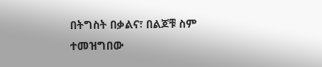በትግስት በቃልና፣ በልጆቹ ስም ተመዝግበው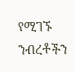የሚገኙ ንብረቶችን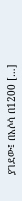ያገደው፤ በአሶሳ በ1200 […]